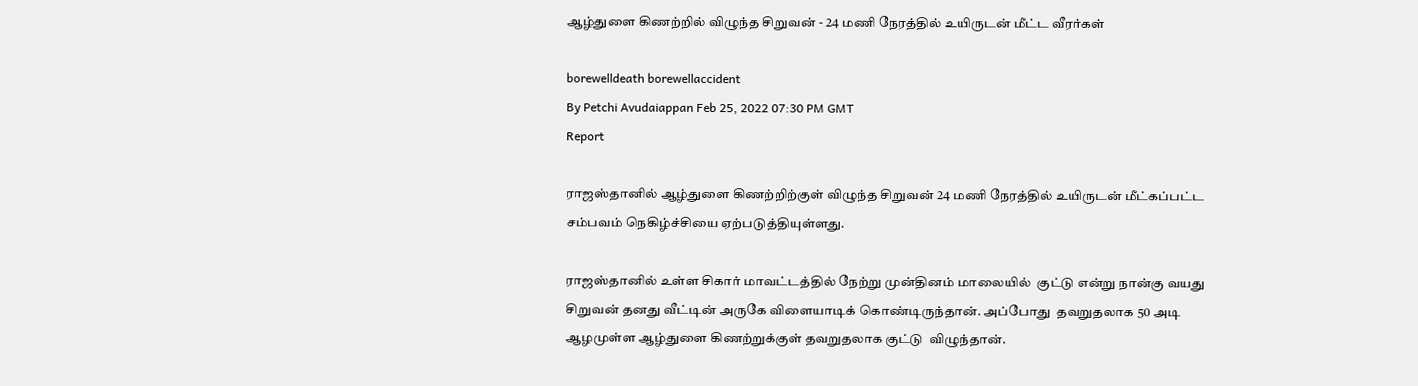ஆழ்துளை கிணற்றில் விழுந்த சிறுவன் - 24 மணி நேரத்தில் உயிருடன் மீட்ட வீரர்கள்

borewelldeath borewellaccident
By Petchi Avudaiappan Feb 25, 2022 07:30 PM GMT
Report

ராஜஸ்தானில் ஆழ்துளை கிணற்றிற்குள் விழுந்த சிறுவன் 24 மணி நேரத்தில் உயிருடன் மீட்கப்பட்ட சம்பவம் நெகிழ்ச்சியை ஏற்படுத்தியுள்ளது.

ராஜஸ்தானில் உள்ள சிகார் மாவட்டத்தில் நேற்று முன்தினம் மாலையில்  குட்டு என்று நான்கு வயது சிறுவன் தனது வீட்டின் அருகே விளையாடிக் கொண்டிருந்தான். அப்போது  தவறுதலாக 50 அடி ஆழமுள்ள ஆழ்துளை கிணற்றுக்குள் தவறுதலாக குட்டு  விழுந்தான்.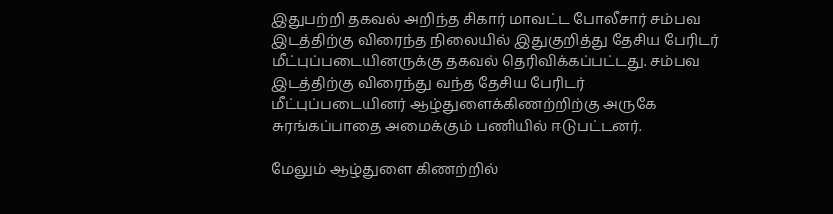இதுபற்றி தகவல் அறிந்த சிகார் மாவட்ட போலீசார் சம்பவ இடத்திற்கு விரைந்த நிலையில் இதுகுறித்து தேசிய பேரிடர் மீட்புப்படையினருக்கு தகவல் தெரிவிக்கப்பட்டது. சம்பவ இடத்திற்கு விரைந்து வந்த தேசிய பேரிடர் மீட்புப்படையினர் ஆழ்துளைக்கிணற்றிற்கு அருகே சுரங்கப்பாதை அமைக்கும் பணியில் ஈடுபட்டனர்.

மேலும் ஆழ்துளை கிணற்றில்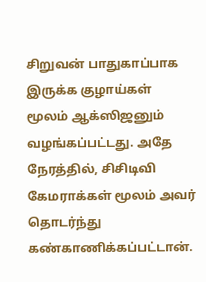சிறுவன் பாதுகாப்பாக இருக்க குழாய்கள் மூலம் ஆக்ஸிஜனும் வழங்கப்பட்டது. அதே நேரத்தில், சிசிடிவி கேமராக்கள் மூலம் அவர் தொடர்ந்து கண்காணிக்கப்பட்டான்.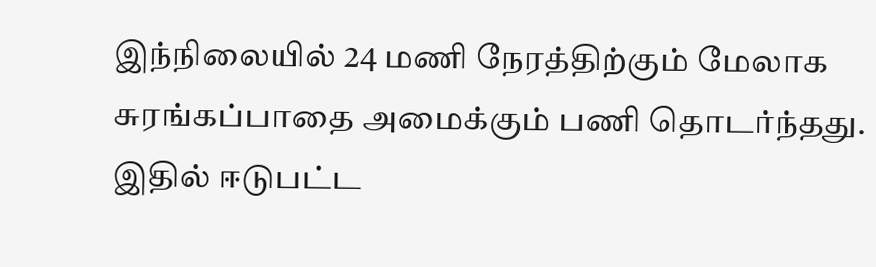இந்நிலையில் 24 மணி நேரத்திற்கும் மேலாக சுரங்கப்பாதை அமைக்கும் பணி தொடர்ந்தது. இதில் ஈடுபட்ட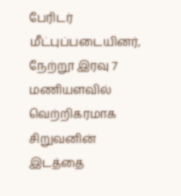பேரிடர் மீட்புப்படையினர், நேற்றூ இரவு 7 மணியளவில் வெற்றிகரமாக சிறுவனின் இடத்தை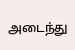அடைந்து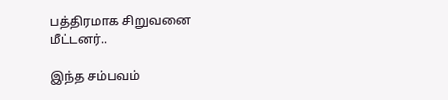பத்திரமாக சிறுவனை மீட்டனர்..

இந்த சம்பவம்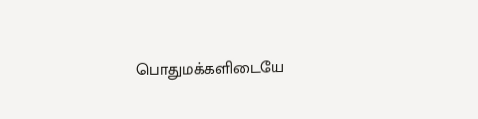பொதுமக்களிடையே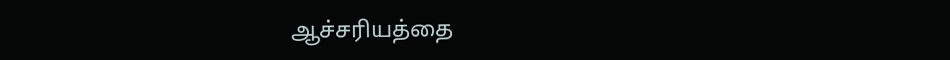ஆச்சரியத்தை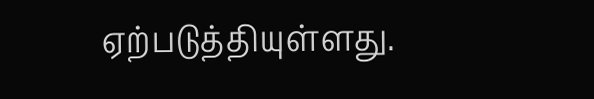ஏற்படுத்தியுள்ளது.